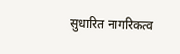सुधारित नागरिकत्व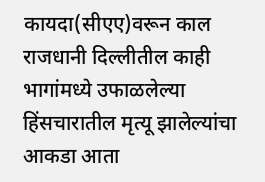कायदा(सीएए)वरून काल राजधानी दिल्लीतील काही भागांमध्ये उफाळलेल्या हिंसचारातील मृत्यू झालेल्यांचा आकडा आता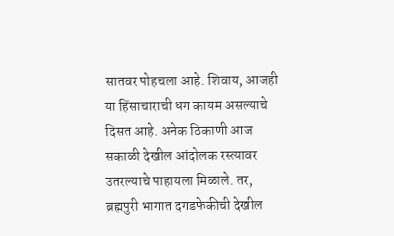सातवर पोहचला आहे. शिवाय, आजही या हिंसाचाराची धग कायम असल्याचे दिसत आहे. अनेक ठिकाणी आज सकाळी देखील आंदोलक रस्त्यावर उतरल्याचे पाहायला मिळाले. तर, ब्रह्मपुरी भागात दगडफेकीची देखील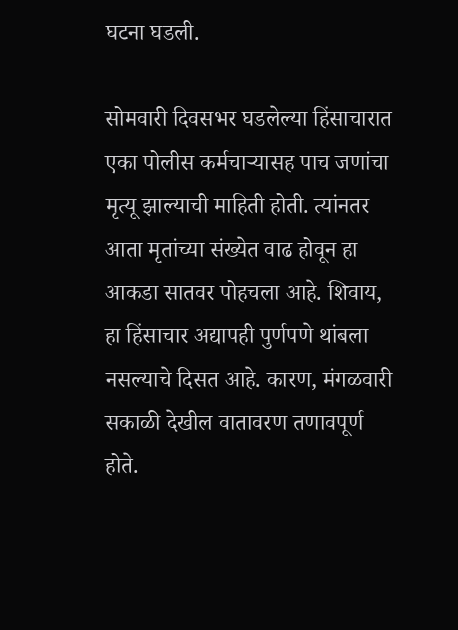घटना घडली.

सोमवारी दिवसभर घडलेल्या हिंसाचारात एका पोलीस कर्मचाऱ्यासह पाच जणांचा मृत्यू झाल्याची माहिती होती. त्यांनतर आता मृतांच्या संख्येत वाढ होवून हा आकडा सातवर पोहचला आहे. शिवाय, हा हिंसाचार अद्यापही पुर्णपणे थांबला नसल्याचे दिसत आहे. कारण, मंगळवारी सकाळी देखील वातावरण तणावपूर्ण होते.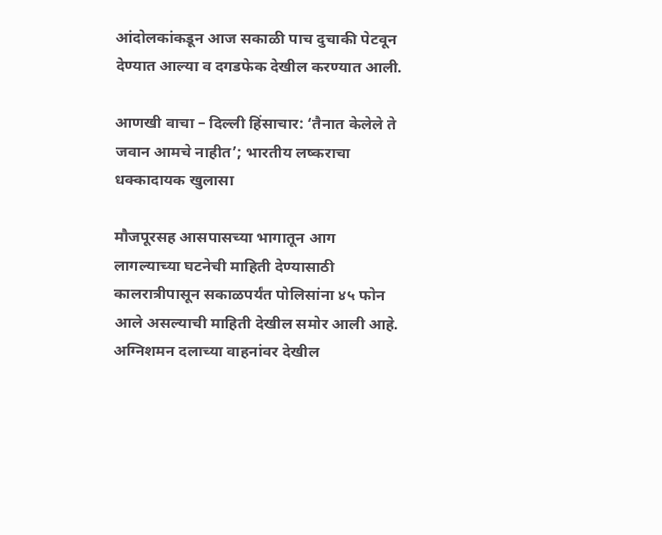आंदोलकांकडून आज सकाळी पाच दुचाकी पेटवून देण्यात आल्या व दगडफेक देखील करण्यात आली.

आणखी वाचा – दिल्ली हिंसाचार: ‘तैनात केलेले ते जवान आमचे नाहीत’; भारतीय लष्कराचा धक्कादायक खुलासा

मौजपूरसह आसपासच्या भागातून आग लागल्याच्या घटनेची माहिती देण्यासाठी कालरात्रीपासून सकाळपर्यंत पोलिसांना ४५ फोन आले असल्याची माहिती देखील समोर आली आहे. अग्निशमन दलाच्या वाहनांवर देखील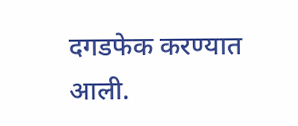दगडफेक करण्यात आली.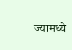ज्यामध्ये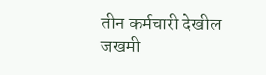तीन कर्मचारी देखील जखमी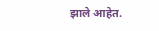झाले आहेत.